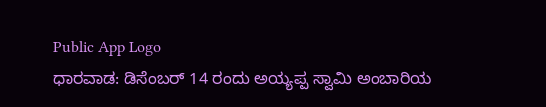Public App Logo
ಧಾರವಾಡ: ಡಿಸೆಂಬರ್ 14 ರಂದು ಅಯ್ಯಪ್ಪ ಸ್ವಾಮಿ ಅಂಬಾರಿಯ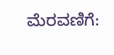ಮೆರವಣಿಗೆ: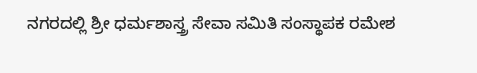ನಗರದಲ್ಲಿ ಶ್ರೀ ಧರ್ಮಶಾಸ್ತ್ರ ಸೇವಾ ಸಮಿತಿ ಸಂಸ್ಥಾಪಕ ರಮೇಶ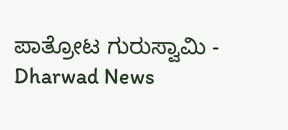ಪಾತ್ರೋಟ ಗುರುಸ್ವಾಮಿ - Dharwad News